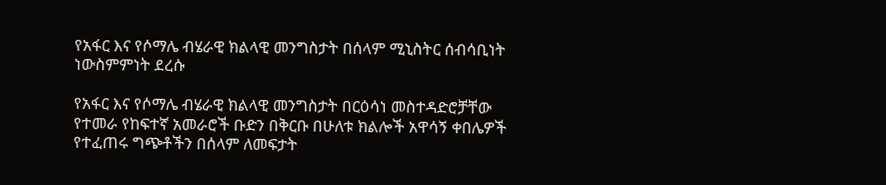የአፋር እና የሶማሌ ብሄራዊ ክልላዊ መንግስታት በሰላም ሚኒስትር ሰብሳቢነት ነውስምምነት ደረሱ

የአፋር እና የሶማሌ ብሄራዊ ክልላዊ መንግስታት በርዕሳነ መስተዳድሮቻቸው የተመራ የከፍተኛ አመራሮች ቡድን በቅርቡ በሁለቱ ክልሎች አዋሳኝ ቀበሌዎች የተፈጠሩ ግጭቶችን በሰላም ለመፍታት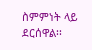ስምምነት ላይ ደርሰዋል፡፡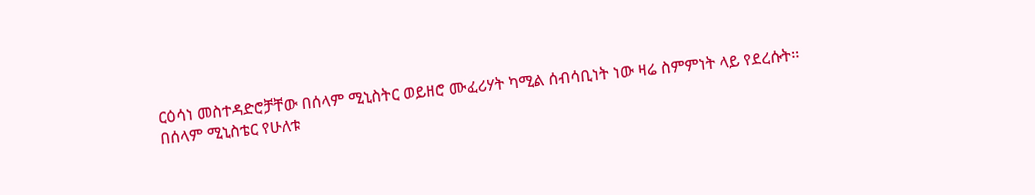ርዕሳነ መስተዳድሮቻቸው በሰላም ሚኒስትር ወይዘሮ ሙፈሪሃት ካሚል ሰብሳቢነት ነው ዛሬ ስምምነት ላይ የደረሱት፡፡
በሰላም ሚኒስቴር የሁለቱ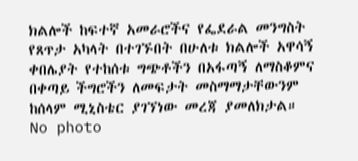ክልሎች ከፍተኛ አመራሮችና የፌደራል መንግስት የጸጥታ አካላት በተገኙበት በሁለቱ ክልሎች አዋሳኝ ቀበሌያት የተከሰቱ ግጭቶችን በአፋጣኝ ለማስቆምና በቀጣይ ችግሮችን ለመፍታት መስማማታቸውንም ከሰላም ሚኒስቴር ያገኘነው መረጃ ያመለክታል።
No photo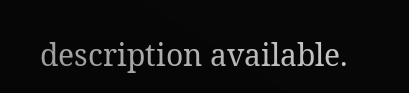description available.